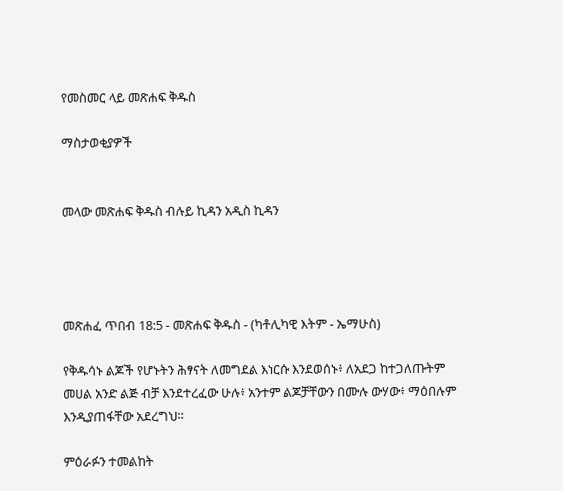የመስመር ላይ መጽሐፍ ቅዱስ

ማስታወቂያዎች


መላው መጽሐፍ ቅዱስ ብሉይ ኪዳን አዲስ ኪዳን




መጽሐፈ ጥበብ 18:5 - መጽሐፍ ቅዱስ - (ካቶሊካዊ እትም - ኤማሁስ)

የቅዱሳኑ ልጆች የሆኑትን ሕፃናት ለመግደል እነርሱ እንደወሰኑ፥ ለአደጋ ከተጋለጡትም መሀል አንድ ልጅ ብቻ እንደተረፈው ሁሉ፥ አንተም ልጆቻቸውን በሙሉ ውሃው፥ ማዕበሉም እንዲያጠፋቸው አደረግህ።

ምዕራፉን ተመልከት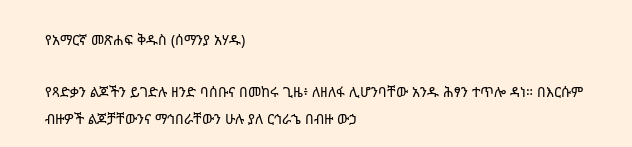የአማርኛ መጽሐፍ ቅዱስ (ሰማንያ አሃዱ)

የጻድቃን ልጆችን ይገድሉ ዘንድ ባሰቡና በመከሩ ጊዜ፥ ለዘለፋ ሊሆንባቸው አንዱ ሕፃን ተጥሎ ዳነ። በእርሱም ብዙዎች ልጆቻቸውንና ማኅበራቸውን ሁሉ ያለ ርኅራኄ በብዙ ውኃ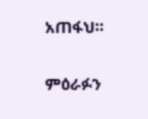አጠፋህ።

ምዕራፉን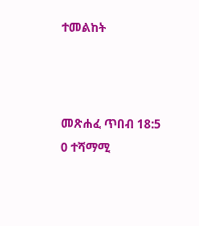ተመልከት



መጽሐፈ ጥበብ 18:5
0 ተሻማሚ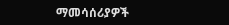ማመሳሰሪያዎች